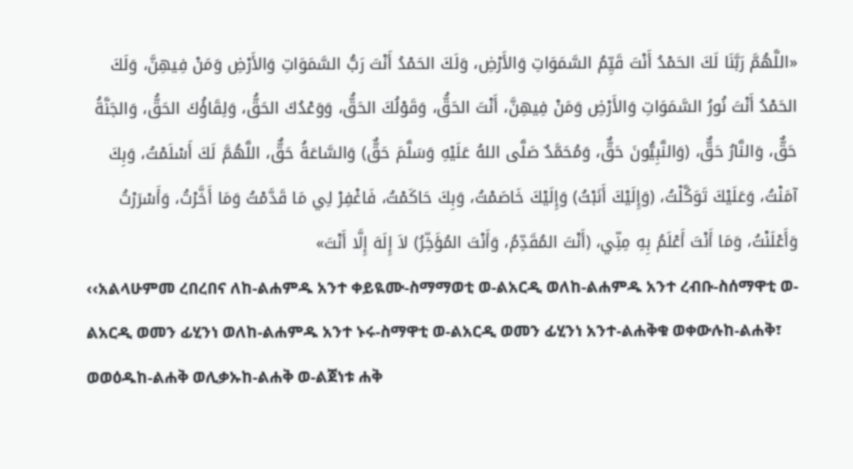«اللَّهُمَّ رَبَّنَا لَكَ الحَمْدُ أَنْتَ قَيِّمُ السَّمَوَاتِ وَالأَرْضِ، وَلَكَ الحَمْدُ أَنْتَ رَبُّ السَّمَوَاتِ وَالأَرْضِ وَمَنْ فِيهِنَّ، وَلَكَ الحَمْدُ أَنْتَ نُورُ السَّمَوَاتِ وَالأَرْضِ وَمَنْ فِيهِنَّ، أَنْتَ الحَقُّ، وَقَوْلُكَ الحَقُّ، وَوَعْدُكَ الحَقُّ، وَلِقَاؤُكَ الحَقُّ، وَالجَنَّةُ حَقٌّ، وَالنَّارُ حَقٌّ، (وَالنَّبِيُّونَ حَقٌّ، وَمُحَمَّدٌ صَلَّى اللهُ عَلَيْهِ وَسَلَّمَ حَقٌّ) وَالسَّاعَةُ حَقٌّ، اللَّهُمَّ لَكَ أَسْلَمْتُ، وَبِكَ آمَنْتُ، وَعَلَيْكَ تَوَكَّلْتُ، (وَإِلَيْكَ أَنَبْتُ) وَإِلَيْكَ خَاصَمْتُ، وَبِكَ حَاكَمْتُ، فَاغْفِرْ لِي مَا قَدَّمْتُ وَمَا أَخَّرْتُ، وَأَسْرَرْتُ وَأَعْلَنْتُ، وَمَا أَنْتَ أَعْلَمُ بِهِ مِنِّي، (أَنْتَ المُقَدِّمُ، وَأَنْتَ المُؤَخِّرُ) لاَ إِلَهَ إِلَّا أَنْتَ»
‹‹አልላሁምመ ረበረበና ለከ-ልሐምዱ አንተ ቀይዪሙ-ስማማወቲ ወ-ልአርዲ ወለከ-ልሐምዱ አንተ ረብቡ-ስሰማዋቲ ወ-ልአርዲ ወመን ፊሂንነ ወለከ-ልሐምዱ አንተ ኑሩ-ስማዋቲ ወ-ልአርዲ ወመን ፊሂንነ አንተ-ልሐቅቁ ወቀውሉከ-ልሐቅ፣ ወወዕዱከ-ልሐቅ ወሊቃኡከ-ልሐቅ ወ-ልጀነቱ ሐቅ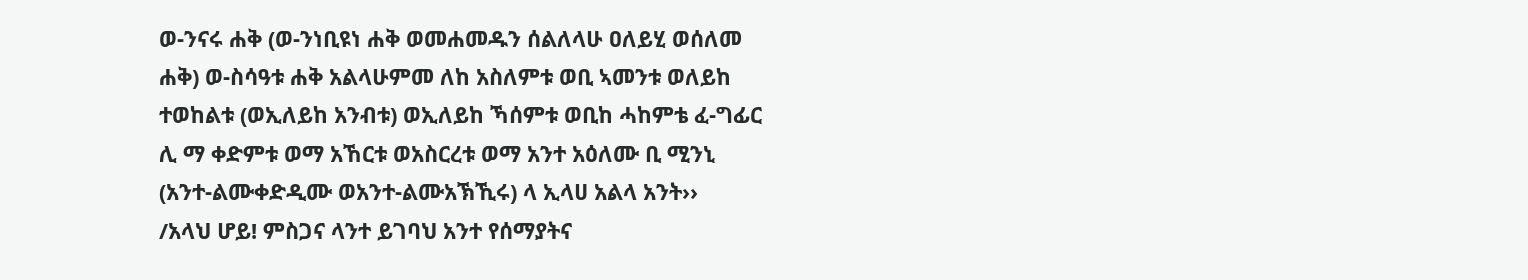ወ-ንናሩ ሐቅ (ወ-ንነቢዩነ ሐቅ ወመሐመዱን ሰልለላሁ ዐለይሂ ወሰለመ ሐቅ) ወ-ስሳዓቱ ሐቅ አልላሁምመ ለከ አስለምቱ ወቢ ኣመንቱ ወለይከ ተወከልቱ (ወኢለይከ አንብቱ) ወኢለይከ ኻሰምቱ ወቢከ ሓከምቴ ፈ-ግፊር ሊ ማ ቀድምቱ ወማ አኸርቱ ወአስርረቱ ወማ አንተ አዕለሙ ቢ ሚንኒ (አንተ-ልሙቀድዲሙ ወአንተ-ልሙአኽኺሩ) ላ ኢላሀ አልላ አንት››
/አላህ ሆይ! ምስጋና ላንተ ይገባህ አንተ የሰማያትና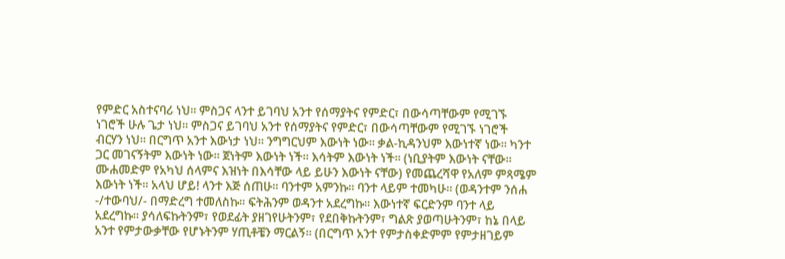የምድር አስተናባሪ ነህ፡፡ ምስጋና ላንተ ይገባህ አንተ የሰማያትና የምድር፣ በውሳጣቸውም የሚገኙ ነገሮች ሁሉ ጌታ ነህ፡፡ ምስጋና ይገባህ አንተ የሰማያትና የምድር፣ በውሳጣቸውም የሚገኙ ነገሮች ብርሃን ነህ፡፡ በርግጥ አንተ እውነታ ነህ፡፡ ንግግርህም እውነት ነው፡፡ ቃል-ኪዳንህም እውነተኛ ነው፡፡ ካንተ ጋር መገናኝትም እውነት ነው፡፡ ጀነትም እውነት ነች፡፡ እሳትም እውነት ነች፡፡ (ነቢያትም እውነት ናቸው፡፡ ሙሐመድም የአካህ ሰላምና እዝነት በእሳቸው ላይ ይሁን እውነት ናቸው) የመጨረሻዋ የአለም ምጻሜም እውነት ነች፡፡ አላህ ሆይ! ላንተ እጅ ሰጠሁ፡፡ ባንተም አምንኩ፡፡ ባንተ ላይም ተመካሁ፡፡ (ወዳንተም ንሰሐ -/ተውባህ/- በማድረግ ተመለስኩ፡፡ ፍትሕንም ወዳንተ አደረግኩ፡፡ እውነተኛ ፍርድንም ባንተ ላይ አደረግኩ፡፡ ያሳለፍኩትንም፣ የወደፊት ያዘገየሁትንም፣ የደበቅኩትንም፣ ግልጽ ያወጣሁትንም፣ ከኔ በላይ አንተ የምታውቃቸው የሆኑትንም ሃጢቶቼን ማርልኝ፡፡ (በርግጥ አንተ የምታስቀድምም የምታዘገይም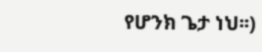የሆንክ ጌታ ነህ፡፡)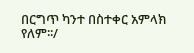በርግጥ ካንተ በስተቀር አምላክ የለም፡፡/